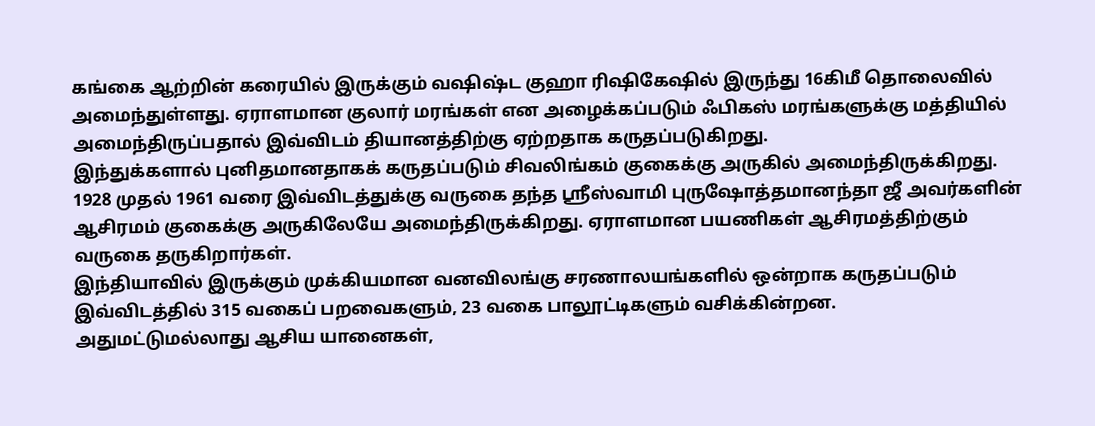கங்கை ஆற்றின் கரையில் இருக்கும் வஷிஷ்ட குஹா ரிஷிகேஷில் இருந்து 16கிமீ தொலைவில் அமைந்துள்ளது. ஏராளமான குலார் மரங்கள் என அழைக்கப்படும் ஃபிகஸ் மரங்களுக்கு மத்தியில் அமைந்திருப்பதால் இவ்விடம் தியானத்திற்கு ஏற்றதாக கருதப்படுகிறது.
இந்துக்களால் புனிதமானதாகக் கருதப்படும் சிவலிங்கம் குகைக்கு அருகில் அமைந்திருக்கிறது. 1928 முதல் 1961 வரை இவ்விடத்துக்கு வருகை தந்த ஸ்ரீஸ்வாமி புருஷோத்தமானந்தா ஜீ அவர்களின் ஆசிரமம் குகைக்கு அருகிலேயே அமைந்திருக்கிறது. ஏராளமான பயணிகள் ஆசிரமத்திற்கும் வருகை தருகிறார்கள்.
இந்தியாவில் இருக்கும் முக்கியமான வனவிலங்கு சரணாலயங்களில் ஒன்றாக கருதப்படும் இவ்விடத்தில் 315 வகைப் பறவைகளும், 23 வகை பாலூட்டிகளும் வசிக்கின்றன.
அதுமட்டுமல்லாது ஆசிய யானைகள்,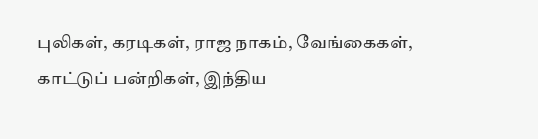புலிகள், கரடிகள், ராஜ நாகம், வேங்கைகள், காட்டுப் பன்றிகள், இந்திய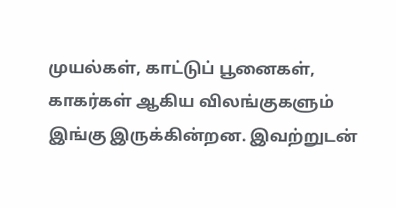முயல்கள், காட்டுப் பூனைகள், காகர்கள் ஆகிய விலங்குகளும் இங்கு இருக்கின்றன. இவற்றுடன்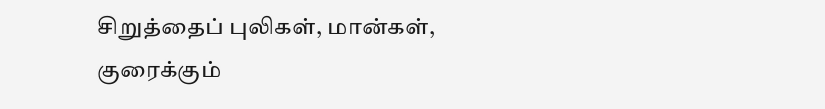சிறுத்தைப் புலிகள், மான்கள், குரைக்கும்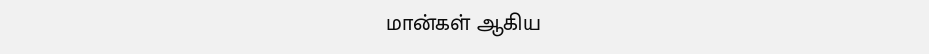மான்கள் ஆகிய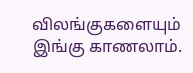விலங்குகளையும் இங்கு காணலாம்.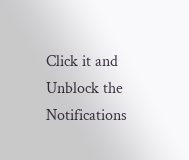Click it and Unblock the Notifications